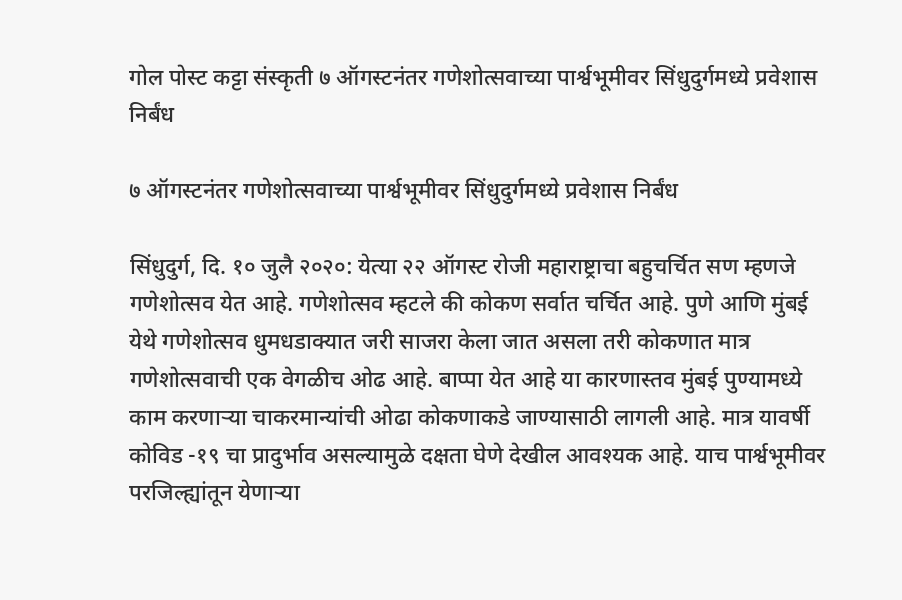गोल पोस्ट कट्टा संस्कृती ७ ऑगस्टनंतर गणेशोत्सवाच्या पार्श्वभूमीवर सिंधुदुर्गमध्ये प्रवेशास निर्बंध

७ ऑगस्टनंतर गणेशोत्सवाच्या पार्श्वभूमीवर सिंधुदुर्गमध्ये प्रवेशास निर्बंध

सिंधुदुर्ग, दि. १० जुलै २०२०: येत्या २२ ऑगस्ट रोजी महाराष्ट्राचा बहुचर्चित सण म्हणजे गणेशोत्सव येत आहे. गणेशोत्सव म्हटले की कोकण सर्वात चर्चित आहे. पुणे आणि मुंबई येथे गणेशोत्सव धुमधडाक्यात जरी साजरा केला जात असला तरी कोकणात मात्र गणेशोत्सवाची एक वेगळीच ओढ आहे. बाप्पा येत आहे या कारणास्तव मुंबई पुण्यामध्ये काम करणाऱ्या चाकरमान्यांची ओढा कोकणाकडे जाण्यासाठी लागली आहे. मात्र यावर्षी कोविड -१९ चा प्रादुर्भाव असल्यामुळे दक्षता घेणे देखील आवश्यक आहे. याच पार्श्वभूमीवर परजिल्ह्यांतून येणाऱ्या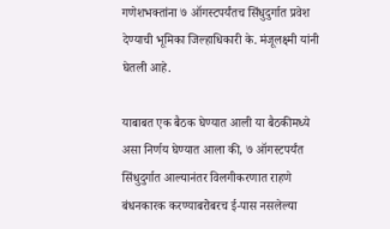गणेशभक्तांना ७ ऑगस्टपर्यंतच सिंधुदुर्गात प्रवेश देण्याची भूमिका जिल्हाधिकारी के. मंजूलक्ष्मी यांनी घेतली आहे.

याबाबत एक बैठक घेण्यात आली या बैठकीमध्ये असा निर्णय घेण्यात आला की, ७ ऑगस्टपर्यंत सिंधुदुर्गात आल्यानंतर विलगीकरणात राहणे बंधनकारक करण्याबरोबरच ई-पास नसलेल्या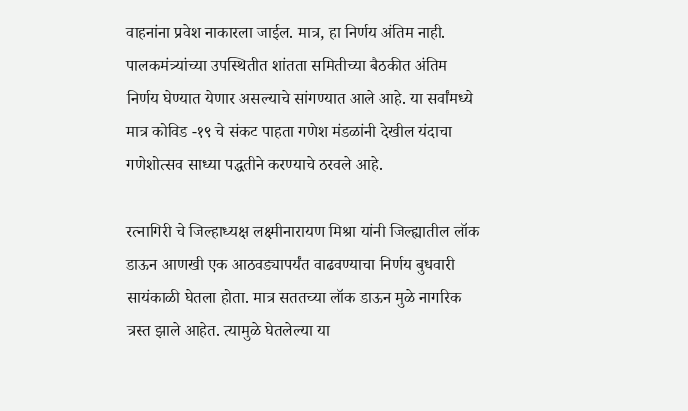वाहनांना प्रवेश नाकारला जाईल. मात्र, हा निर्णय अंतिम नाही. पालकमंत्र्यांच्या उपस्थितीत शांतता समितीच्या बैठकीत अंतिम निर्णय घेण्यात येणार असल्याचे सांगण्यात आले आहे. या सर्वांमध्ये मात्र कोविड -१९ चे संकट पाहता गणेश मंडळांनी देखील यंदाचा गणेशोत्सव साध्या पद्धतीने करण्याचे ठरवले आहे.

रत्नागिरी चे जिल्हाध्यक्ष लक्ष्मीनारायण मिश्रा यांनी जिल्ह्यातील लॉक डाऊन आणखी एक आठवड्यापर्यंत वाढवण्याचा निर्णय बुधवारी सायंकाळी घेतला होता. मात्र सततच्या लॉक डाऊन मुळे नागरिक त्रस्त झाले आहेत. त्यामुळे घेतलेल्या या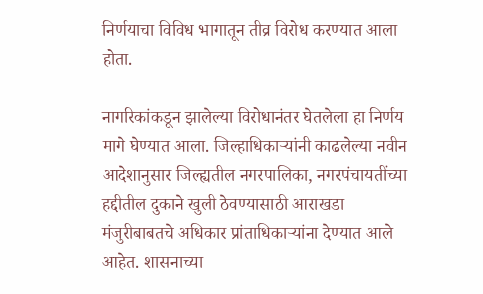निर्णयाचा विविध भागातून तीव्र विरोध करण्यात आला होता.

नागरिकांकडून झालेल्या विरोधानंतर घेतलेला हा निर्णय मागे घेण्यात आला. जिल्हाधिकाऱ्यांनी काढलेल्या नवीन आदेशानुसार जिल्ह्यतील नगरपालिका, नगरपंचायतींच्या हद्दीतील दुकाने खुली ठेवण्यासाठी आराखडा मंजुरीबाबतचे अधिकार प्रांताधिकाऱ्यांना देण्यात आले आहेत. शासनाच्या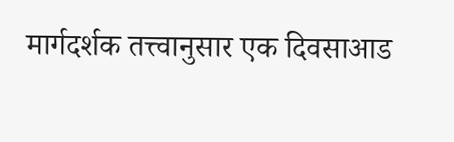मार्गदर्शक तत्त्वानुसार एक दिवसाआड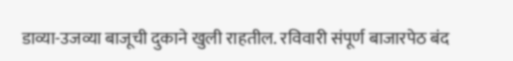डाव्या-उजव्या बाजूची दुकाने खुली राहतील. रविवारी संपूर्ण बाजारपेठ बंद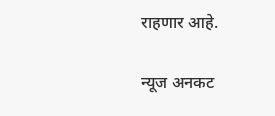राहणार आहे.

न्यूज अनकट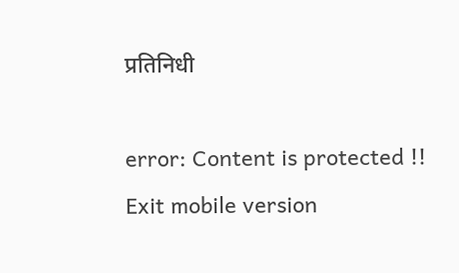प्रतिनिधी

error: Content is protected !!
Exit mobile version